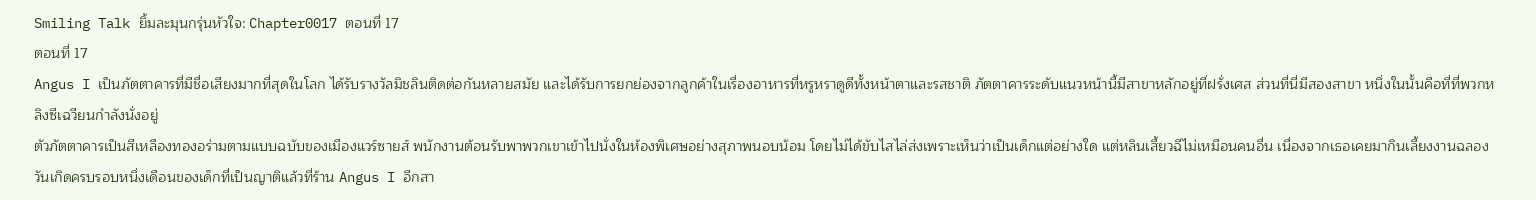Smiling Talk ยิ้มละมุนกรุ่นหัวใจ: Chapter0017 ตอนที่ 17
ตอนที่ 17
Angus I เป็นภัตตาคารที่มีชื่อเสียงมากที่สุดในโลก ได้รับรางวัลมิชลินติดต่อกันหลายสมัย และได้รับการยกย่องจากลูกค้าในเรื่องอาหารที่หรูหราดูดีทั้งหน้าตาและรสชาติ ภัตตาคารระดับแนวหน้านี้มีสาขาหลักอยู่ที่ฝรั่งเศส ส่วนที่นี่มีสองสาขา หนึ่งในนั้นคือที่ที่พวกหลิงซีเฉวียนกำลังนั่งอยู่
ตัวภัตตาคารเป็นสีเหลืองทองอร่ามตามแบบฉบับของเมืองแวร์ซายส์ พนักงานต้อนรับพาพวกเขาเข้าไปนั่งในห้องพิเศษอย่างสุภาพนอบน้อม โดยไม่ได้ขับไสไล่ส่งเพราะเห็นว่าเป็นเด็กแต่อย่างใด แต่หลินเสี้ยวฉีไม่เหมือนคนอื่น เนื่องจากเธอเคยมากินเลี้ยงงานฉลองวันเกิดครบรอบหนึ่งเดือนของเด็กที่เป็นญาติแล้วที่ร้าน Angus I อีกสา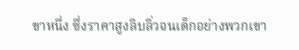ขาหนึ่ง ซึ่งราคาสูงลิบลิ่วจนเด็กอย่างพวกเขา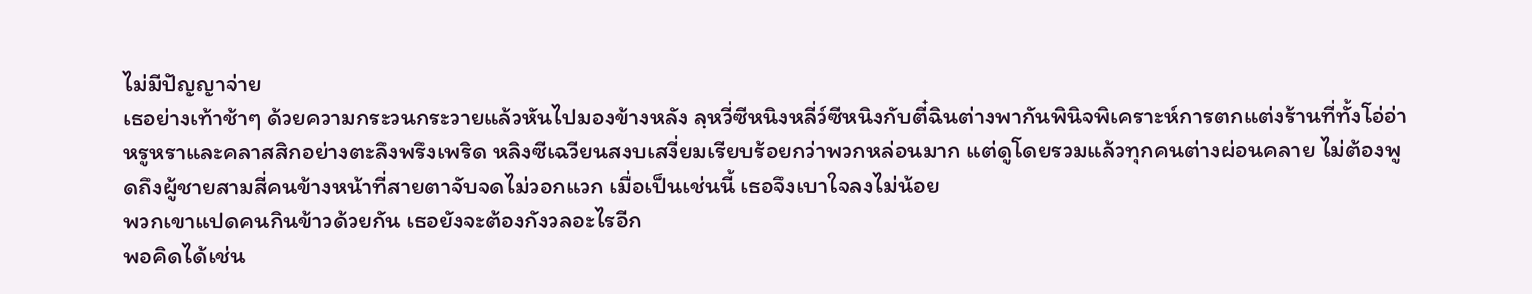ไม่มีปัญญาจ่าย
เธอย่างเท้าช้าๆ ด้วยความกระวนกระวายแล้วหันไปมองข้างหลัง ลฺหวี่ซีหนิงหลี่ว์ซีหนิงกับตี๋ฉินต่างพากันพินิจพิเคราะห์การตกแต่งร้านที่ทั้งโอ่อ่าหรูหราและคลาสสิกอย่างตะลึงพรึงเพริด หลิงซีเฉวียนสงบเสงี่ยมเรียบร้อยกว่าพวกหล่อนมาก แต่ดูโดยรวมแล้วทุกคนต่างผ่อนคลาย ไม่ต้องพูดถึงผู้ชายสามสี่คนข้างหน้าที่สายตาจับจดไม่วอกแวก เมื่อเป็นเช่นนี้ เธอจึงเบาใจลงไม่น้อย
พวกเขาแปดคนกินข้าวด้วยกัน เธอยังจะต้องกังวลอะไรอีก
พอคิดได้เช่น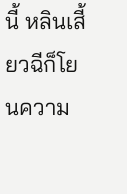นี้ หลินเสี้ยวฉีก็โยนความ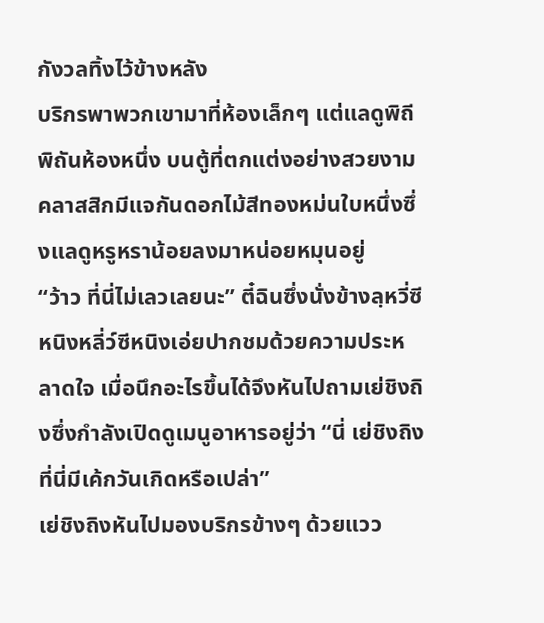กังวลทิ้งไว้ข้างหลัง
บริกรพาพวกเขามาที่ห้องเล็กๆ แต่แลดูพิถีพิถันห้องหนึ่ง บนตู้ที่ตกแต่งอย่างสวยงามคลาสสิกมีแจกันดอกไม้สีทองหม่นใบหนึ่งซึ่งแลดูหรูหราน้อยลงมาหน่อยหมุนอยู่
“ว้าว ที่นี่ไม่เลวเลยนะ” ตี๋ฉินซึ่งนั่งข้างลฺหวี่ซีหนิงหลี่ว์ซีหนิงเอ่ยปากชมด้วยความประหลาดใจ เมื่อนึกอะไรขึ้นได้จึงหันไปถามเย่ชิงถิงซึ่งกำลังเปิดดูเมนูอาหารอยู่ว่า “นี่ เย่ชิงถิง ที่นี่มีเค้กวันเกิดหรือเปล่า”
เย่ชิงถิงหันไปมองบริกรข้างๆ ด้วยแวว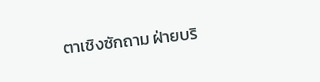ตาเชิงซักถาม ฝ่ายบริ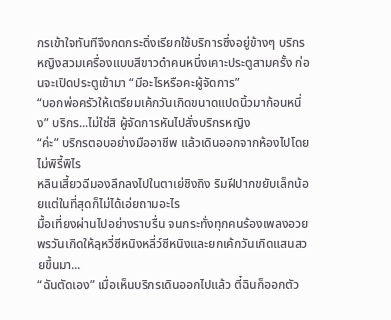กรเข้าใจทันทีจึงกดกระดิ่งเรียกใช้บริการซึ่งอยู่ข้างๆ บริกรหญิงสวมเครื่องแบบสีขาวดำคนหนึ่งเคาะประตูสามครั้ง ก่อนจะเปิดประตูเข้ามา “มีอะไรหรือคะผู้จัดการ”
“บอกพ่อครัวให้เตรียมเค้กวันเกิดขนาดแปดนิ้วมาก้อนหนึ่ง” บริกร...ไม่ใช่สิ ผู้จัดการหันไปสั่งบริกรหญิง
“ค่ะ” บริกรตอบอย่างมืออาชีพ แล้วเดินออกจากห้องไปโดยไม่พิรี้พิไร
หลินเสี้ยวฉีมองลึกลงไปในตาเย่ชิงถิง ริมฝีปากขยับเล็กน้อยแต่ในที่สุดก็ไม่ได้เอ่ยถามอะไร
มื้อเที่ยงผ่านไปอย่างราบรื่น จนกระทั่งทุกคนร้องเพลงอวยพรวันเกิดให้ลฺหวี่ซีหนิงหลี่ว์ซีหนิงและยกเค้กวันเกิดแสนสวยขึ้นมา...
“ฉันตัดเอง” เมื่อเห็นบริกรเดินออกไปแล้ว ตี๋ฉินก็ออกตัว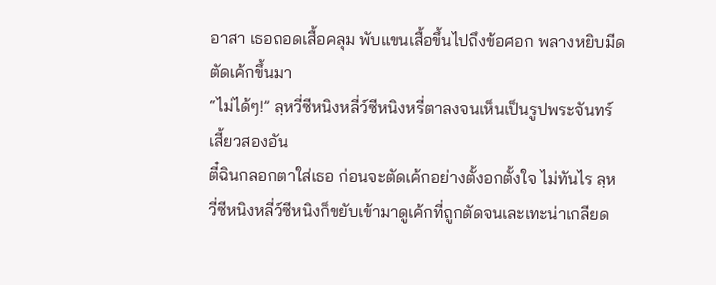อาสา เธอถอดเสื้อคลุม พับแขนเสื้อขึ้นไปถึงข้อศอก พลางหยิบมีดตัดเค้กขึ้นมา
“ไม่ได้ๆ!” ลฺหวี่ซีหนิงหลี่ว์ซีหนิงหรี่ตาลงจนเห็นเป็นรูปพระจันทร์เสี้ยวสองอัน
ตี๋ฉินกลอกตาใส่เธอ ก่อนจะตัดเค้กอย่างตั้งอกตั้งใจ ไม่ทันไร ลฺหวี่ซีหนิงหลี่ว์ซีหนิงก็ขยับเข้ามาดูเค้กที่ถูกตัดจนเละเทะน่าเกลียด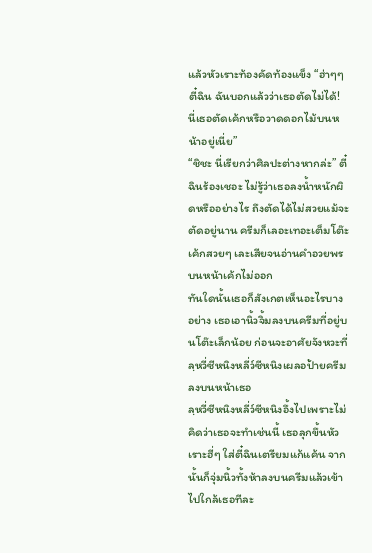แล้วหัวเราะท้องคัดท้องแข็ง “ฮ่าๆๆ ตี๋ฉิน ฉันบอกแล้วว่าเธอตัดไม่ได้! นี่เธอตัดเค้กหรือวาดดอกไม้บนหน้าอยู่เนี่ย”
“ชิชะ นี่เรียกว่าศิลปะต่างหากล่ะ” ตี๋ฉินร้องเชอะ ไม่รู้ว่าเธอลงน้ำหนักผิดหรืออย่างไร ถึงตัดได้ไม่สวยแม้จะตัดอยู่นาน ครีมก็เลอะเทอะเต็มโต๊ะ เค้กสวยๆ เละเสียจนอ่านคำอวยพรบนหน้าเค้กไม่ออก
ทันใดนั้นเธอก็สังเกตเห็นอะไรบางอย่าง เธอเอานิ้วจิ้มลงบนครีมที่อยู่บนโต๊ะเล็กน้อย ก่อนจะอาศัยจังหวะที่ลฺหวี่ซีหนิงหลี่ว์ซีหนิงเผลอป้ายครีมลงบนหน้าเธอ
ลฺหวี่ซีหนิงหลี่ว์ซีหนิงอึ้งไปเพราะไม่คิดว่าเธอจะทำเช่นนี้ เธอลุกขึ้นหัวเราะฮี่ๆ ใส่ตี๋ฉินเตรียมแก้แค้น จากนั้นก็จุ่มนิ้วทั้งห้าลงบนครีมแล้วเข้าไปใกล้เธอทีละ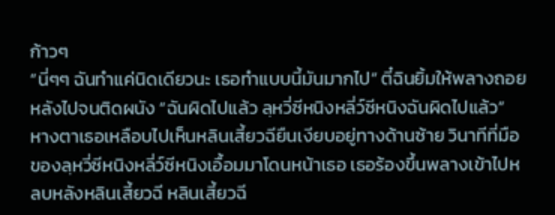ก้าวๆ
“นี่ๆๆ ฉันทำแค่นิดเดียวนะ เธอทำแบบนี้มันมากไป” ตี๋ฉินยิ้มให้พลางถอยหลังไปจนติดผนัง “ฉันผิดไปแล้ว ลฺหวี่ซีหนิงหลี่ว์ซีหนิงฉันผิดไปแล้ว”
หางตาเธอเหลือบไปเห็นหลินเสี้ยวฉียืนเงียบอยู่ทางด้านซ้าย วินาทีที่มือของลฺหวี่ซีหนิงหลี่ว์ซีหนิงเอื้อมมาโดนหน้าเธอ เธอร้องขึ้นพลางเข้าไปหลบหลังหลินเสี้ยวฉี หลินเสี้ยวฉี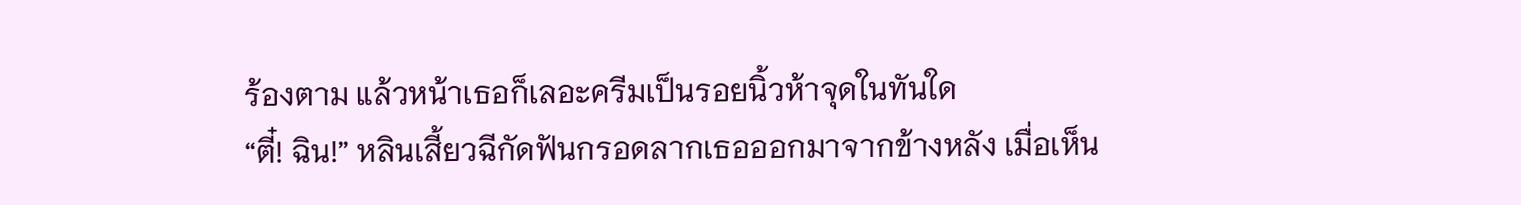ร้องตาม แล้วหน้าเธอก็เลอะครีมเป็นรอยนิ้วห้าจุดในทันใด
“ตี๋! ฉิน!” หลินเสี้ยวฉีกัดฟันกรอดลากเธอออกมาจากข้างหลัง เมื่อเห็น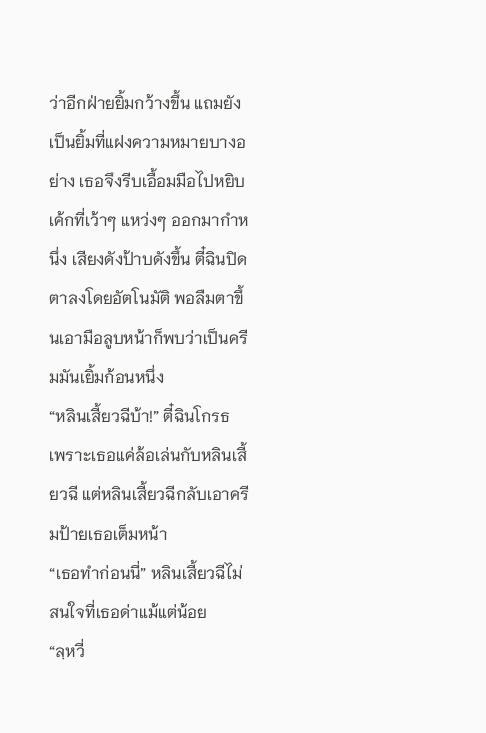ว่าอีกฝ่ายยิ้มกว้างขึ้น แถมยังเป็นยิ้มที่แฝงความหมายบางอย่าง เธอจึงรีบเอื้อมมือไปหยิบเค้กที่เว้าๆ แหว่งๆ ออกมากำหนึ่ง เสียงดังป้าบดังขึ้น ตี๋ฉินปิดตาลงโดยอัตโนมัติ พอลืมตาขึ้นเอามือลูบหน้าก็พบว่าเป็นครีมมันเยิ้มก้อนหนึ่ง
“หลินเสี้ยวฉีบ้า!” ตี๋ฉินโกรธ เพราะเธอแค่ล้อเล่นกับหลินเสี้ยวฉี แต่หลินเสี้ยวฉีกลับเอาครีมป้ายเธอเต็มหน้า
“เธอทำก่อนนี่” หลินเสี้ยวฉีไม่สนใจที่เธอด่าแม้แต่น้อย
“ลฺหวี่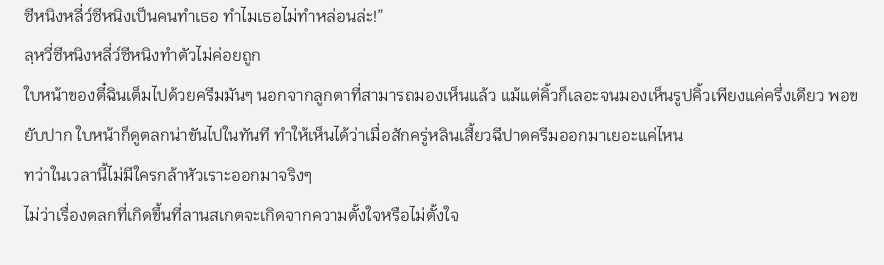ซีหนิงหลี่ว์ซีหนิงเป็นคนทำเธอ ทำไมเธอไม่ทำหล่อนล่ะ!”
ลฺหวี่ซีหนิงหลี่ว์ซีหนิงทำตัวไม่ค่อยถูก
ใบหน้าของตี๋ฉินเต็มไปด้วยครีมมันๆ นอกจากลูกตาที่สามารถมองเห็นแล้ว แม้แต่คิ้วก็เลอะจนมองเห็นรูปคิ้วเพียงแค่ครึ่งเดียว พอขยับปาก ใบหน้าก็ดูตลกน่าขันไปในทันที ทำให้เห็นได้ว่าเมื่อสักครู่หลินเสี้ยวฉีปาดครีมออกมาเยอะแค่ไหน
ทว่าในเวลานี้ไม่มีใครกล้าหัวเราะออกมาจริงๆ
ไม่ว่าเรื่องตลกที่เกิดขึ้นที่ลานสเกตจะเกิดจากความตั้งใจหรือไม่ตั้งใจ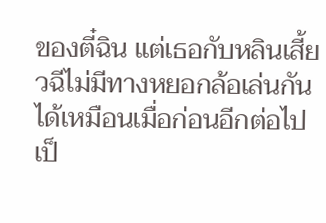ของตี๋ฉิน แต่เธอกับหลินเสี้ยวฉีไม่มีทางหยอกล้อเล่นกันได้เหมือนเมื่อก่อนอีกต่อไป เป็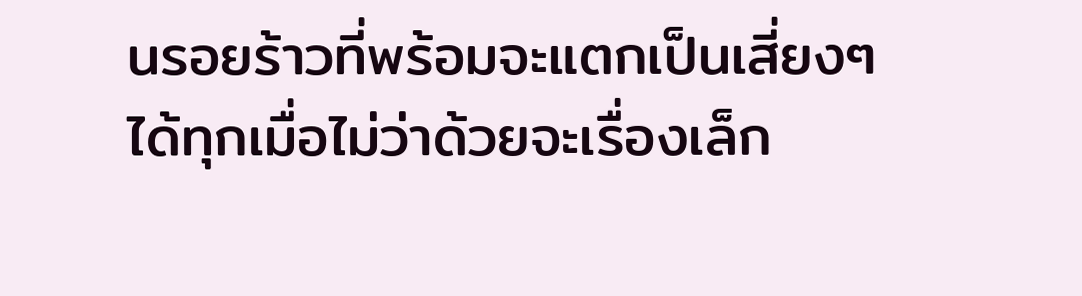นรอยร้าวที่พร้อมจะแตกเป็นเสี่ยงๆ ได้ทุกเมื่อไม่ว่าด้วยจะเรื่องเล็ก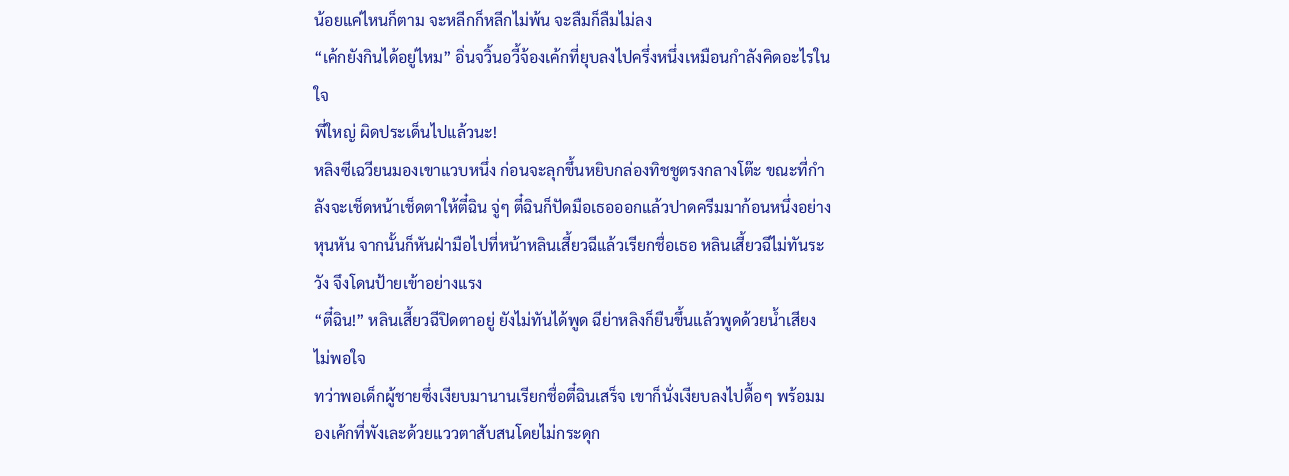น้อยแค่ไหนก็ตาม จะหลีกก็หลีกไม่พ้น จะลืมก็ลืมไม่ลง
“เค้กยังกินได้อยู่ไหม” อิ่นจวิ้นอวี้จ้องเค้กที่ยุบลงไปครึ่งหนึ่งเหมือนกำลังคิดอะไรในใจ
พี่ใหญ่ ผิดประเด็นไปแล้วนะ!
หลิงซีเฉวียนมองเขาแวบหนึ่ง ก่อนจะลุกขึ้นหยิบกล่องทิชชูตรงกลางโต๊ะ ขณะที่กำลังจะเช็ดหน้าเช็ดตาให้ตี๋ฉิน จู่ๆ ตี๋ฉินก็ปัดมือเธอออกแล้วปาดครีมมาก้อนหนึ่งอย่างหุนหัน จากนั้นก็หันฝ่ามือไปที่หน้าหลินเสี้ยวฉีแล้วเรียกชื่อเธอ หลินเสี้ยวฉีไม่ทันระวัง จึงโดนป้ายเข้าอย่างแรง
“ตี๋ฉิน!” หลินเสี้ยวฉีปิดตาอยู่ ยังไม่ทันได้พูด ฉีย่าหลิงก็ยืนขึ้นแล้วพูดด้วยน้ำเสียงไม่พอใจ
ทว่าพอเด็กผู้ชายซึ่งเงียบมานานเรียกชื่อตี๋ฉินเสร็จ เขาก็นั่งเงียบลงไปดื้อๆ พร้อมมองเค้กที่พังเละด้วยแววตาสับสนโดยไม่กระดุก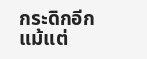กระดิกอีกแม้แต่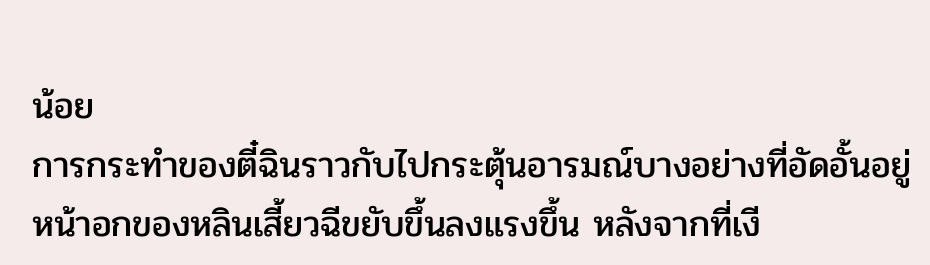น้อย
การกระทำของตี๋ฉินราวกับไปกระตุ้นอารมณ์บางอย่างที่อัดอั้นอยู่ หน้าอกของหลินเสี้ยวฉีขยับขึ้นลงแรงขึ้น หลังจากที่เงี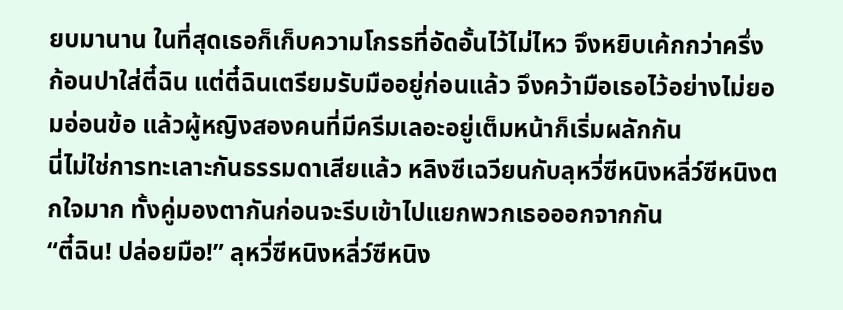ยบมานาน ในที่สุดเธอก็เก็บความโกรธที่อัดอั้นไว้ไม่ไหว จึงหยิบเค้กกว่าครึ่งก้อนปาใส่ตี๋ฉิน แต่ตี๋ฉินเตรียมรับมืออยู่ก่อนแล้ว จึงคว้ามือเธอไว้อย่างไม่ยอมอ่อนข้อ แล้วผู้หญิงสองคนที่มีครีมเลอะอยู่เต็มหน้าก็เริ่มผลักกัน
นี่ไม่ใช่การทะเลาะกันธรรมดาเสียแล้ว หลิงซีเฉวียนกับลฺหวี่ซีหนิงหลี่ว์ซีหนิงตกใจมาก ทั้งคู่มองตากันก่อนจะรีบเข้าไปแยกพวกเธอออกจากกัน
“ตี๋ฉิน! ปล่อยมือ!” ลฺหวี่ซีหนิงหลี่ว์ซีหนิง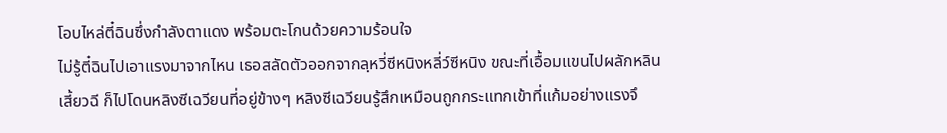โอบไหล่ตี๋ฉินซึ่งกำลังตาแดง พร้อมตะโกนด้วยความร้อนใจ
ไม่รู้ตี๋ฉินไปเอาแรงมาจากไหน เธอสลัดตัวออกจากลฺหวี่ซีหนิงหลี่ว์ซีหนิง ขณะที่เอื้อมแขนไปผลักหลินเสี้ยวฉี ก็ไปโดนหลิงซีเฉวียนที่อยู่ข้างๆ หลิงซีเฉวียนรู้สึกเหมือนถูกกระแทกเข้าที่แก้มอย่างแรงจึ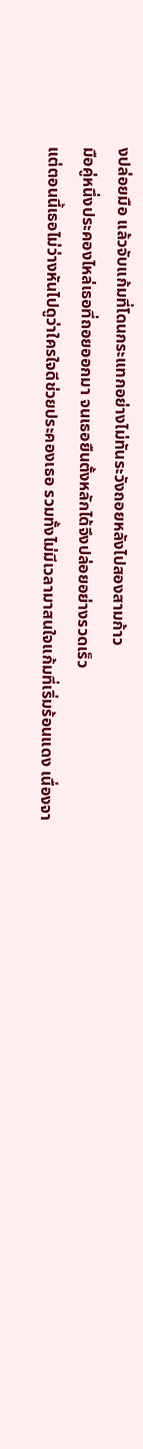งปล่อยมือ แล้วจับแก้มที่โดนกระแทกอย่างไม่ทันระวังถอยหลังไปสองสามก้าว
มือคู่หนึ่งประคองไหล่เธอที่ถอยออกมา จนเธอยืนตั้งหลักได้จึงปล่อยอย่างรวดเร็ว
แต่ตอนนี้เธอไม่ว่างหันไปดูว่าใครใจดีช่วยประคองเธอ รวมทั้งไม่มีเวลามาสนใจแก้มที่เริ่มร้อนแดง เนื่องจา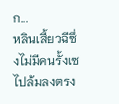ก...
หลินเสี้ยวฉีซึ่งไม่มีคนรั้งเซไปล้มลงตรง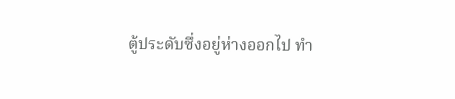ตู้ประดับซึ่งอยู่ห่างออกไป ทำ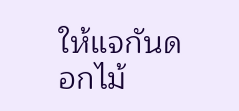ให้แจกันดอกไม้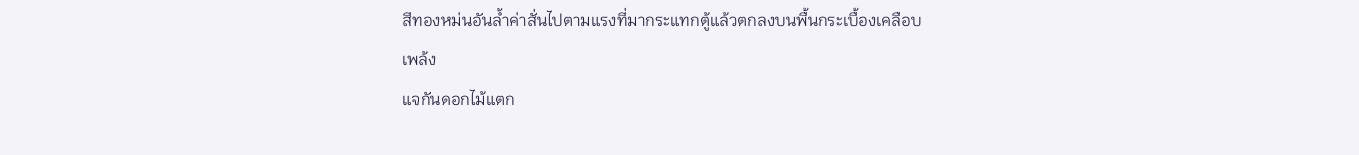สีทองหม่นอันล้ำค่าสั่นไปตามแรงที่มากระแทกตู้แล้วตกลงบนพื้นกระเบื้องเคลือบ
เพล้ง
แจกันดอกไม้แตก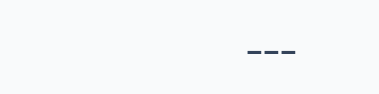---